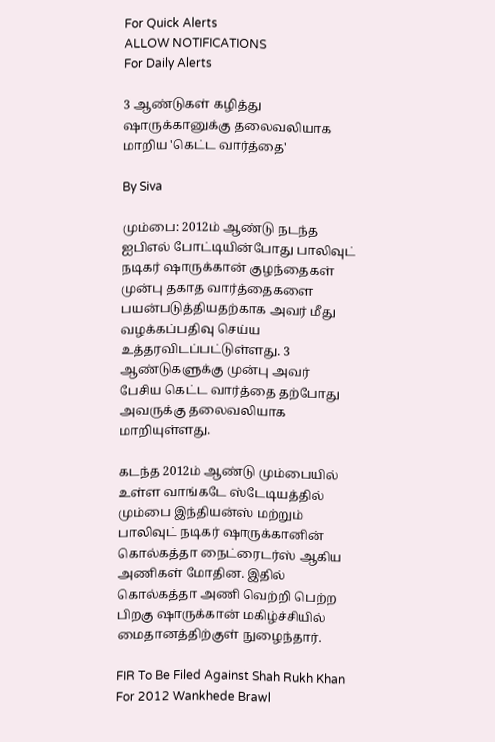For Quick Alerts
ALLOW NOTIFICATIONS
For Daily Alerts

3 ஆண்டுகள் கழித்து ஷாருக்கானுக்கு தலைவலியாக மாறிய 'கெட்ட வார்த்தை'

By Siva

மும்பை: 2012ம் ஆண்டு நடந்த ஐபிஎல் போட்டியின்போது பாலிவுட் நடிகர் ஷாருக்கான் குழந்தைகள் முன்பு தகாத வார்த்தைகளை பயன்படுத்தியதற்காக அவர் மீது வழக்கப்பதிவு செய்ய உத்தரவிடப்பட்டுள்ளது. 3 ஆண்டுகளுக்கு முன்பு அவர் பேசிய கெட்ட வார்த்தை தற்போது அவருக்கு தலைவலியாக மாறியுள்ளது.

கடந்த 2012ம் ஆண்டு மும்பையில் உள்ள வாங்கடே ஸ்டேடியத்தில் மும்பை இந்தியன்ஸ் மற்றும் பாலிவுட் நடிகர் ஷாருக்கானின் கொல்கத்தா நைட்ரைடர்ஸ் ஆகிய அணிகள் மோதின. இதில் கொல்கத்தா அணி வெற்றி பெற்ற பிறகு ஷாருக்கான் மகிழ்ச்சியில் மைதானத்திற்குள் நுழைந்தார்.

FIR To Be Filed Against Shah Rukh Khan For 2012 Wankhede Brawl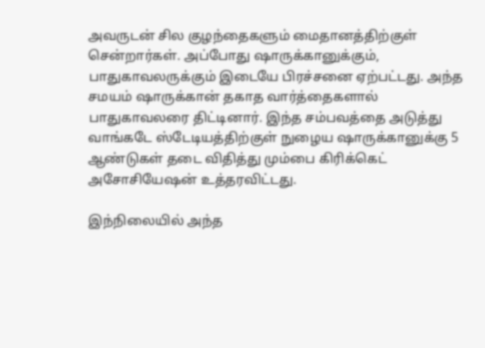அவருடன் சில குழந்தைகளும் மைதானத்திற்குள் சென்றார்கள். அப்போது ஷாருக்கானுக்கும், பாதுகாவலருக்கும் இடையே பிரச்சனை ஏற்பட்டது. அந்த சமயம் ஷாருக்கான் தகாத வார்த்தைகளால் பாதுகாவலரை திட்டினார். இந்த சம்பவத்தை அடுத்து வாங்கடே ஸ்டேடியத்திற்குள் நுழைய ஷாருக்கானுக்கு 5 ஆண்டுகள் தடை விதித்து மும்பை கிரிக்கெட் அசோசியேஷன் உத்தரவிட்டது.

இந்நிலையில் அந்த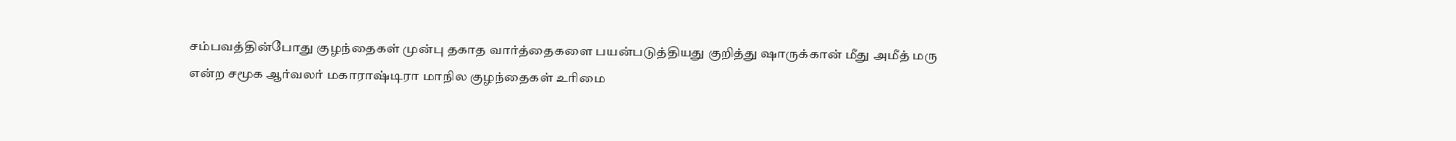சம்பவத்தின்போது குழந்தைகள் முன்பு தகாத வார்த்தைகளை பயன்படுத்தியது குறித்து ஷாருக்கான் மீது அமீத் மரு என்ற சமூக ஆர்வலர் மகாராஷ்டிரா மாநில குழந்தைகள் உரிமை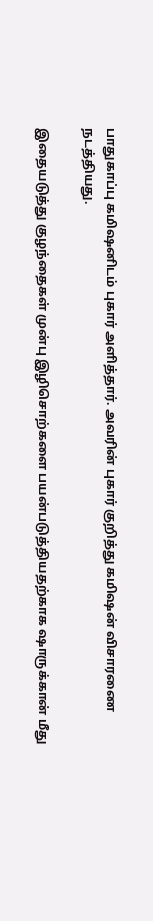பாதுகாப்பு கமிஷனிடம் புகார் அளித்தார். அவரின் புகார் குறித்து கமிஷன் விசாரணை நடத்தியது.

இதையடுத்து குழந்தைகள் முன்பு இழிசொற்களை பயன்படுத்தியதற்காக ஷாருக்கான் மீது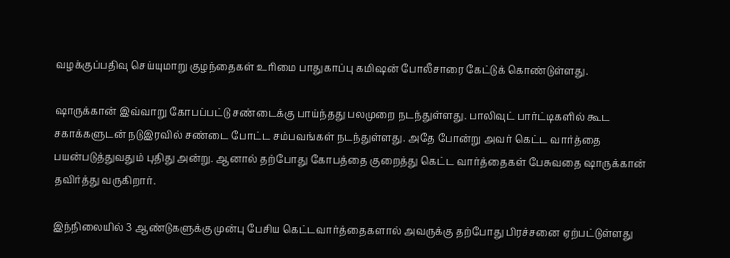வழக்குப்பதிவு செய்யுமாறு குழந்தைகள் உரிமை பாதுகாப்பு கமிஷன் போலீசாரை கேட்டுக் கொண்டுள்ளது.

ஷாருக்கான் இவ்வாறு கோபப்பட்டு சண்டைக்கு பாய்ந்தது பலமுறை நடந்துள்ளது. பாலிவுட் பார்ட்டிகளில் கூட சகாக்களுடன் நடுஇரவில் சண்டை போட்ட சம்பவங்கள் நடந்துள்ளது. அதே போன்று அவர் கெட்ட வார்த்தை பயன்படுத்துவதும் புதிது அன்று. ஆனால் தற்போது கோபத்தை குறைத்து கெட்ட வார்த்தைகள் பேசுவதை ஷாருக்கான் தவிர்த்து வருகிறார்.

இந்நிலையில் 3 ஆண்டுகளுக்கு முன்பு பேசிய கெட்டவார்த்தைகளால் அவருக்கு தற்போது பிரச்சனை ஏற்பட்டுள்ளது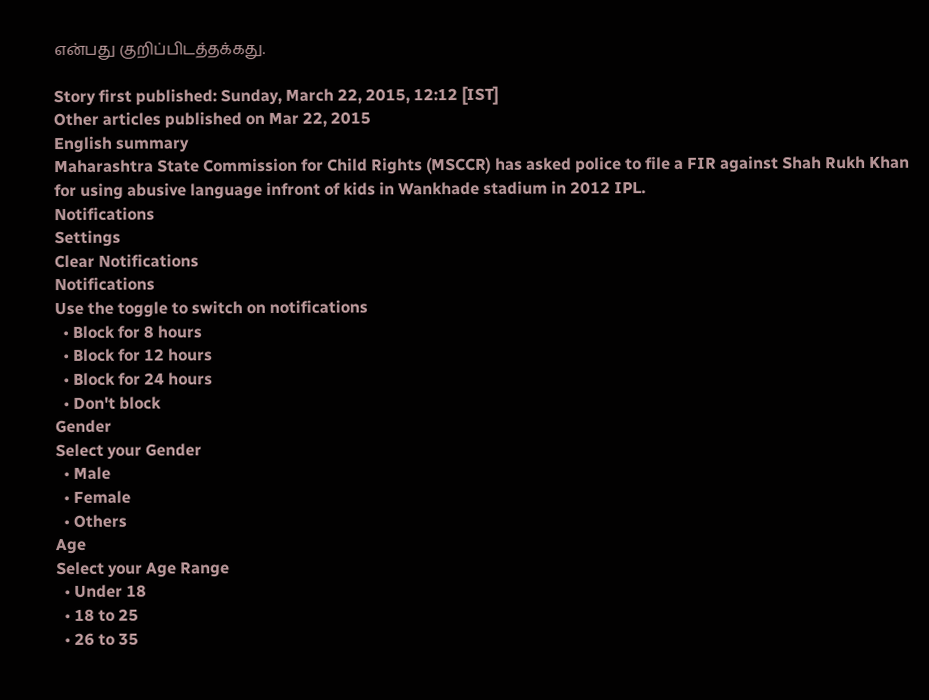என்பது குறிப்பிடத்தக்கது.

Story first published: Sunday, March 22, 2015, 12:12 [IST]
Other articles published on Mar 22, 2015
English summary
Maharashtra State Commission for Child Rights (MSCCR) has asked police to file a FIR against Shah Rukh Khan for using abusive language infront of kids in Wankhade stadium in 2012 IPL.
Notifications
Settings
Clear Notifications
Notifications
Use the toggle to switch on notifications
  • Block for 8 hours
  • Block for 12 hours
  • Block for 24 hours
  • Don't block
Gender
Select your Gender
  • Male
  • Female
  • Others
Age
Select your Age Range
  • Under 18
  • 18 to 25
  • 26 to 35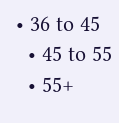• 36 to 45
  • 45 to 55
  • 55+